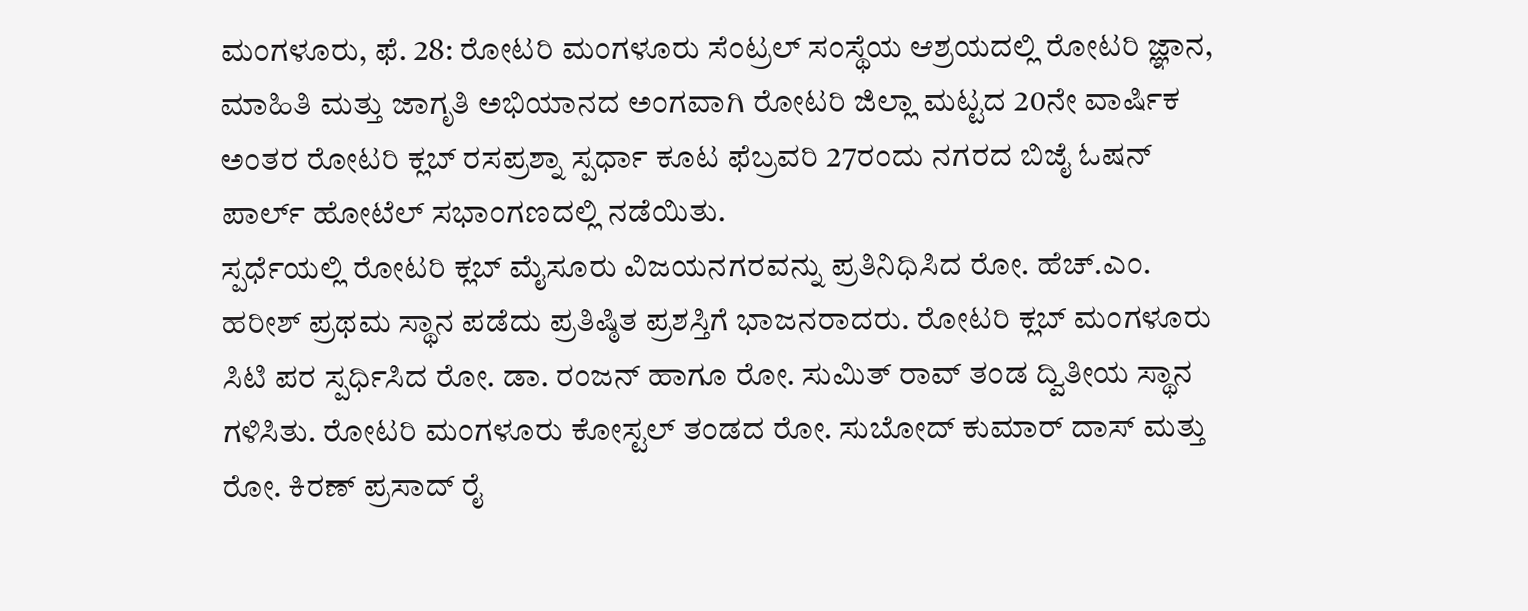ಮಂಗಳೂರು, ಫೆ. 28: ರೋಟರಿ ಮಂಗಳೂರು ಸೆಂಟ್ರಲ್ ಸಂಸ್ಥೆಯ ಆಶ್ರಯದಲ್ಲಿ ರೋಟರಿ ಜ್ಞಾನ, ಮಾಹಿತಿ ಮತ್ತು ಜಾಗೃತಿ ಅಭಿಯಾನದ ಅಂಗವಾಗಿ ರೋಟರಿ ಜಿಲ್ಲಾ ಮಟ್ಟದ 20ನೇ ವಾರ್ಷಿಕ ಅಂತರ ರೋಟರಿ ಕ್ಲಬ್ ರಸಪ್ರಶ್ನಾ ಸ್ಪರ್ಧಾ ಕೂಟ ಫೆಬ್ರವರಿ 27ರಂದು ನಗರದ ಬಿಜೈ ಓಷನ್ ಪಾರ್ಲ್ ಹೋಟೆಲ್ ಸಭಾಂಗಣದಲ್ಲಿ ನಡೆಯಿತು.
ಸ್ಪರ್ಧೆಯಲ್ಲಿ ರೋಟರಿ ಕ್ಲಬ್ ಮೈಸೂರು ವಿಜಯನಗರವನ್ನು ಪ್ರತಿನಿಧಿಸಿದ ರೋ. ಹೆಚ್.ಎಂ. ಹರೀಶ್ ಪ್ರಥಮ ಸ್ಥಾನ ಪಡೆದು ಪ್ರತಿಷ್ಠಿತ ಪ್ರಶಸ್ತಿಗೆ ಭಾಜನರಾದರು. ರೋಟರಿ ಕ್ಲಬ್ ಮಂಗಳೂರು ಸಿಟಿ ಪರ ಸ್ಪರ್ಧಿಸಿದ ರೋ. ಡಾ. ರಂಜನ್ ಹಾಗೂ ರೋ. ಸುಮಿತ್ ರಾವ್ ತಂಡ ದ್ವಿತೀಯ ಸ್ಥಾನ ಗಳಿಸಿತು. ರೋಟರಿ ಮಂಗಳೂರು ಕೋಸ್ಟಲ್ ತಂಡದ ರೋ. ಸುಬೋದ್ ಕುಮಾರ್ ದಾಸ್ ಮತ್ತು ರೋ. ಕಿರಣ್ ಪ್ರಸಾದ್ ರೈ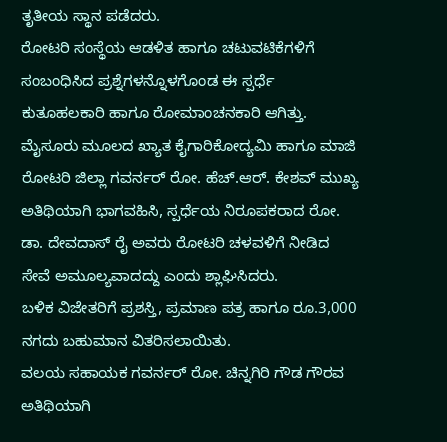ತೃತೀಯ ಸ್ಥಾನ ಪಡೆದರು.
ರೋಟರಿ ಸಂಸ್ಥೆಯ ಆಡಳಿತ ಹಾಗೂ ಚಟುವಟಿಕೆಗಳಿಗೆ ಸಂಬಂಧಿಸಿದ ಪ್ರಶ್ನೆಗಳನ್ನೊಳಗೊಂಡ ಈ ಸ್ಪರ್ಧೆ ಕುತೂಹಲಕಾರಿ ಹಾಗೂ ರೋಮಾಂಚನಕಾರಿ ಆಗಿತ್ತು.
ಮೈಸೂರು ಮೂಲದ ಖ್ಯಾತ ಕೈಗಾರಿಕೋದ್ಯಮಿ ಹಾಗೂ ಮಾಜಿ ರೋಟರಿ ಜಿಲ್ಲಾ ಗವರ್ನರ್ ರೋ. ಹೆಚ್.ಆರ್. ಕೇಶವ್ ಮುಖ್ಯ ಅತಿಥಿಯಾಗಿ ಭಾಗವಹಿಸಿ, ಸ್ಪರ್ಧೆಯ ನಿರೂಪಕರಾದ ರೋ. ಡಾ. ದೇವದಾಸ್ ರೈ ಅವರು ರೋಟರಿ ಚಳವಳಿಗೆ ನೀಡಿದ ಸೇವೆ ಅಮೂಲ್ಯವಾದದ್ದು ಎಂದು ಶ್ಲಾಘಿಸಿದರು.
ಬಳಿಕ ವಿಜೇತರಿಗೆ ಪ್ರಶಸ್ತಿ, ಪ್ರಮಾಣ ಪತ್ರ ಹಾಗೂ ರೂ.3,000 ನಗದು ಬಹುಮಾನ ವಿತರಿಸಲಾಯಿತು.
ವಲಯ ಸಹಾಯಕ ಗವರ್ನರ್ ರೋ. ಚಿನ್ನಗಿರಿ ಗೌಡ ಗೌರವ ಅತಿಥಿಯಾಗಿ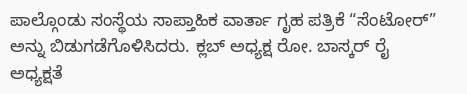ಪಾಲ್ಗೊಂಡು ಸಂಸ್ಥೆಯ ಸಾಪ್ತಾಹಿಕ ವಾರ್ತಾ ಗೃಹ ಪತ್ರಿಕೆ “ಸೆಂಟೋರ್” ಅನ್ನು ಬಿಡುಗಡೆಗೊಳಿಸಿದರು. ಕ್ಲಬ್ ಅಧ್ಯಕ್ಷ ರೋ. ಬಾಸ್ಕರ್ ರೈ ಅಧ್ಯಕ್ಷತೆ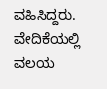ವಹಿಸಿದ್ದರು.
ವೇದಿಕೆಯಲ್ಲಿ ವಲಯ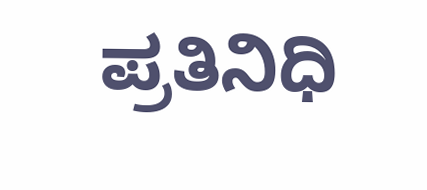ಪ್ರತಿನಿಧಿ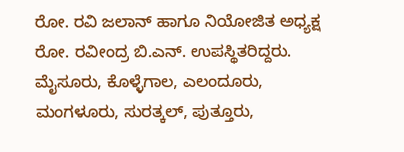ರೋ. ರವಿ ಜಲಾನ್ ಹಾಗೂ ನಿಯೋಜಿತ ಅಧ್ಯಕ್ಷ ರೋ. ರವೀಂದ್ರ ಬಿ.ಎನ್. ಉಪಸ್ಥಿತರಿದ್ದರು.
ಮೈಸೂರು, ಕೊಳ್ಳೆಗಾಲ, ಎಲಂದೂರು, ಮಂಗಳೂರು, ಸುರತ್ಕಲ್, ಪುತ್ತೂರು,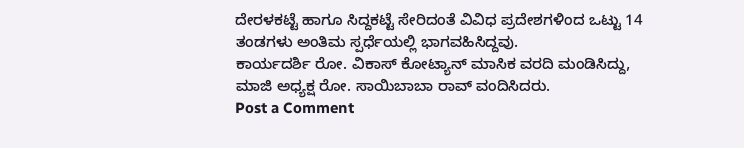ದೇರಳಕಟ್ಟೆ ಹಾಗೂ ಸಿದ್ದಕಟ್ಟೆ ಸೇರಿದಂತೆ ವಿವಿಧ ಪ್ರದೇಶಗಳಿಂದ ಒಟ್ಟು 14 ತಂಡಗಳು ಅಂತಿಮ ಸ್ಪರ್ಧೆಯಲ್ಲಿ ಭಾಗವಹಿಸಿದ್ದವು.
ಕಾರ್ಯದರ್ಶಿ ರೋ. ವಿಕಾಸ್ ಕೋಟ್ಯಾನ್ ಮಾಸಿಕ ವರದಿ ಮಂಡಿಸಿದ್ದು, ಮಾಜಿ ಅಧ್ಯಕ್ಷ ರೋ. ಸಾಯಿಬಾಬಾ ರಾವ್ ವಂದಿಸಿದರು.
Post a Comment